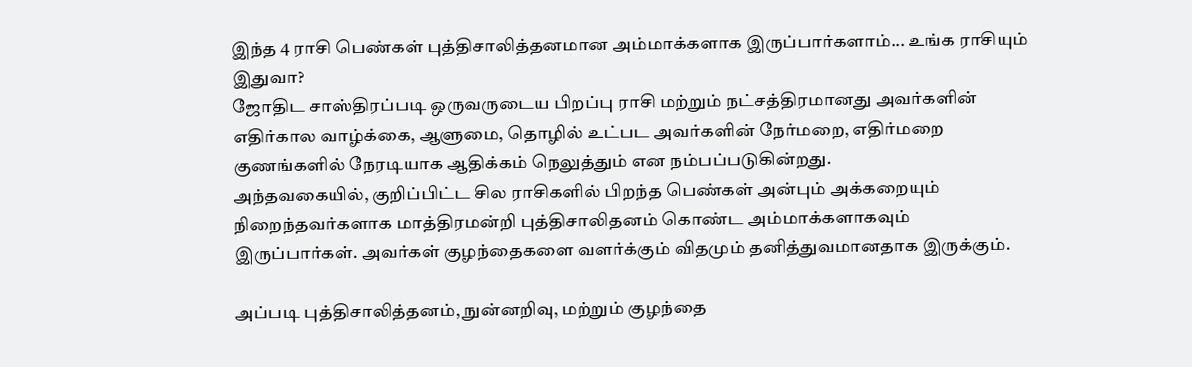இந்த 4 ராசி பெண்கள் புத்திசாலித்தனமான அம்மாக்களாக இருப்பார்களாம்... உங்க ராசியும் இதுவா?
ஜோதிட சாஸ்திரப்படி ஒருவருடைய பிறப்பு ராசி மற்றும் நட்சத்திரமானது அவர்களின் எதிர்கால வாழ்க்கை, ஆளுமை, தொழில் உட்பட அவர்களின் நேர்மறை, எதிர்மறை குணங்களில் நேரடியாக ஆதிக்கம் நெலுத்தும் என நம்பப்படுகின்றது.
அந்தவகையில், குறிப்பிட்ட சில ராசிகளில் பிறந்த பெண்கள் அன்பும் அக்கறையும் நிறைந்தவர்களாக மாத்திரமன்றி புத்திசாலிதனம் கொண்ட அம்மாக்களாகவும் இருப்பார்கள். அவர்கள் குழந்தைகளை வளர்க்கும் விதமும் தனித்துவமானதாக இருக்கும்.

அப்படி புத்திசாலித்தனம், நுன்னறிவு, மற்றும் குழந்தை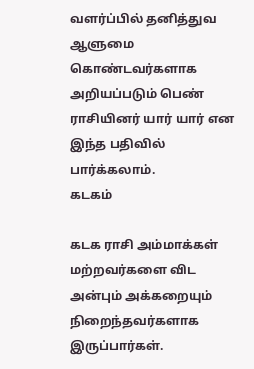வளர்ப்பில் தனித்துவ ஆளுமை கொண்டவர்களாக அறியப்படும் பெண் ராசியினர் யார் யார் என இந்த பதிவில் பார்க்கலாம்.
கடகம்

கடக ராசி அம்மாக்கள் மற்றவர்களை விட அன்பும் அக்கறையும் நிறைந்தவர்களாக இருப்பார்கள்.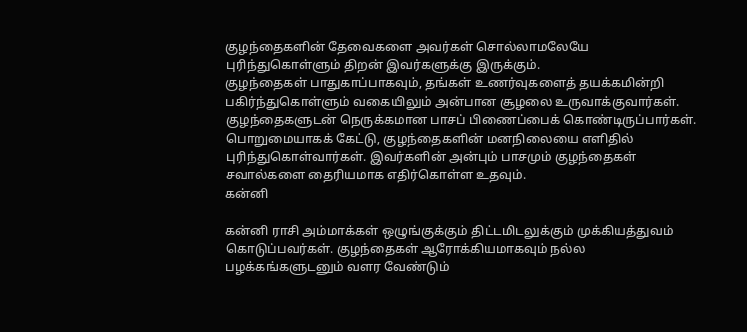குழந்தைகளின் தேவைகளை அவர்கள் சொல்லாமலேயே புரிந்துகொள்ளும் திறன் இவர்களுக்கு இருக்கும்.
குழந்தைகள் பாதுகாப்பாகவும், தங்கள் உணர்வுகளைத் தயக்கமின்றி பகிர்ந்துகொள்ளும் வகையிலும் அன்பான சூழலை உருவாக்குவார்கள். குழந்தைகளுடன் நெருக்கமான பாசப் பிணைப்பைக் கொண்டிருப்பார்கள்.
பொறுமையாகக் கேட்டு, குழந்தைகளின் மனநிலையை எளிதில் புரிந்துகொள்வார்கள். இவர்களின் அன்பும் பாசமும் குழந்தைகள் சவால்களை தைரியமாக எதிர்கொள்ள உதவும்.
கன்னி

கன்னி ராசி அம்மாக்கள் ஒழுங்குக்கும் திட்டமிடலுக்கும் முக்கியத்துவம் கொடுப்பவர்கள். குழந்தைகள் ஆரோக்கியமாகவும் நல்ல பழக்கங்களுடனும் வளர வேண்டும்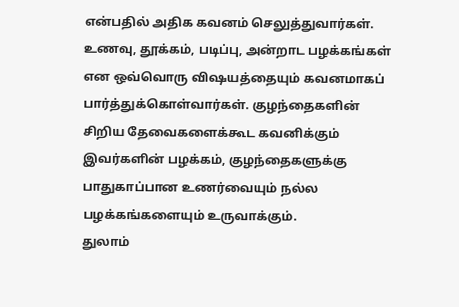என்பதில் அதிக கவனம் செலுத்துவார்கள்.
உணவு, தூக்கம், படிப்பு, அன்றாட பழக்கங்கள் என ஒவ்வொரு விஷயத்தையும் கவனமாகப் பார்த்துக்கொள்வார்கள். குழந்தைகளின் சிறிய தேவைகளைக்கூட கவனிக்கும் இவர்களின் பழக்கம், குழந்தைகளுக்கு பாதுகாப்பான உணர்வையும் நல்ல பழக்கங்களையும் உருவாக்கும்.
துலாம்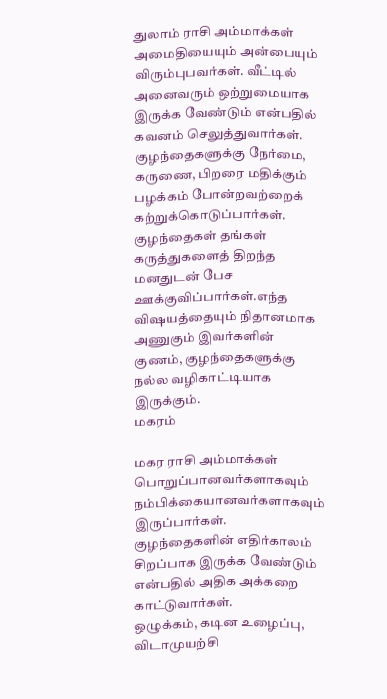துலாம் ராசி அம்மாக்கள் அமைதியையும் அன்பையும் விரும்புபவர்கள். வீட்டில் அனைவரும் ஒற்றுமையாக இருக்க வேண்டும் என்பதில் கவனம் செலுத்துவார்கள்.
குழந்தைகளுக்கு நேர்மை, கருணை, பிறரை மதிக்கும் பழக்கம் போன்றவற்றைக் கற்றுக்கொடுப்பார்கள். குழந்தைகள் தங்கள் கருத்துகளைத் திறந்த மனதுடன் பேச ஊக்குவிப்பார்கள்.எந்த விஷயத்தையும் நிதானமாக அணுகும் இவர்களின் குணம், குழந்தைகளுக்கு நல்ல வழிகாட்டியாக இருக்கும்.
மகரம்

மகர ராசி அம்மாக்கள் பொறுப்பானவர்களாகவும் நம்பிக்கையானவர்களாகவும் இருப்பார்கள். குழந்தைகளின் எதிர்காலம் சிறப்பாக இருக்க வேண்டும் என்பதில் அதிக அக்கறை காட்டுவார்கள்.
ஒழுக்கம், கடின உழைப்பு, விடாமுயற்சி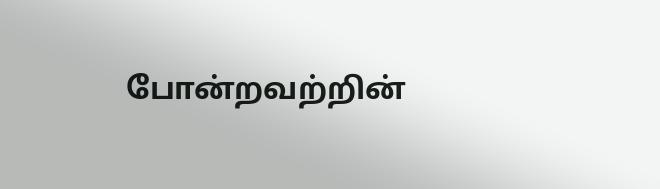போன்றவற்றின்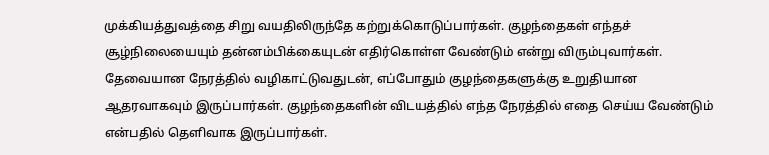முக்கியத்துவத்தை சிறு வயதிலிருந்தே கற்றுக்கொடுப்பார்கள். குழந்தைகள் எந்தச் சூழ்நிலையையும் தன்னம்பிக்கையுடன் எதிர்கொள்ள வேண்டும் என்று விரும்புவார்கள்.
தேவையான நேரத்தில் வழிகாட்டுவதுடன், எப்போதும் குழந்தைகளுக்கு உறுதியான ஆதரவாகவும் இருப்பார்கள். குழந்தைகளின் விடயத்தில் எந்த நேரத்தில் எதை செய்ய வேண்டும் என்பதில் தெளிவாக இருப்பார்கள்.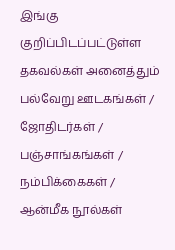இங்கு குறிப்பிடப்பட்டுள்ள தகவல்கள் அனைத்தும் பல்வேறு ஊடகங்கள் / ஜோதிடர்கள் / பஞ்சாங்கங்கள் / நம்பிக்கைகள் / ஆன்மீக நூல்கள்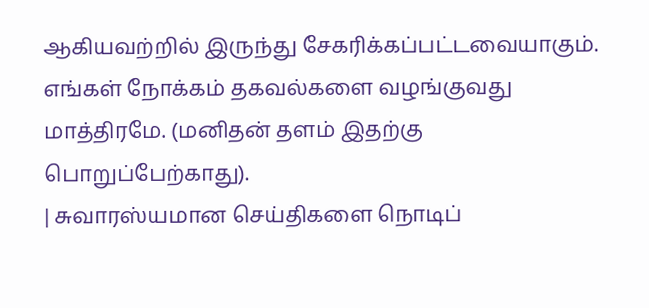ஆகியவற்றில் இருந்து சேகரிக்கப்பட்டவையாகும். எங்கள் நோக்கம் தகவல்களை வழங்குவது மாத்திரமே. (மனிதன் தளம் இதற்கு பொறுப்பேற்காது).
| சுவாரஸ்யமான செய்திகளை நொடிப்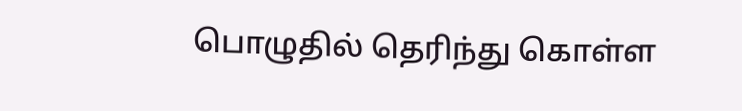பொழுதில் தெரிந்து கொள்ள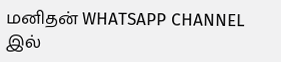மனிதன் WHATSAPP CHANNEL இல்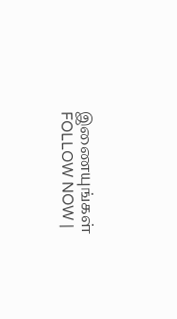இணையுங்கள் FOLLOW NOW |